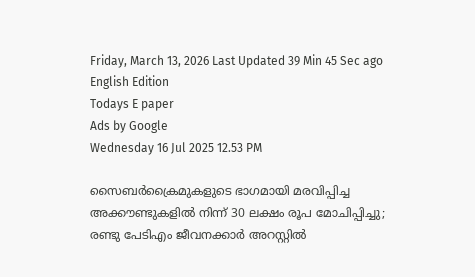Friday, March 13, 2026 Last Updated 39 Min 45 Sec ago English Edition
Todays E paper
Ads by Google
Wednesday 16 Jul 2025 12.53 PM

സൈബര്‍ക്രൈമുകളുടെ ഭാഗമായി മരവിപ്പിച്ച അക്കൗണ്ടുകളില്‍ നിന്ന് 30 ലക്ഷം രൂപ മോചിപ്പിച്ചു; രണ്ടു പേടിഎം ജീവനക്കാര്‍ അറസ്റ്റില്‍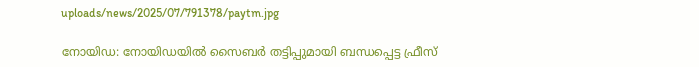uploads/news/2025/07/791378/paytm.jpg

നോയിഡ: നോയിഡയില്‍ സൈബര്‍ തട്ടിപ്പുമായി ബന്ധപ്പെട്ട ഫ്രീസ്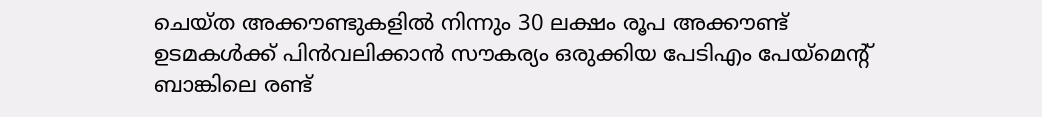ചെയ്ത അക്കൗണ്ടുകളില്‍ നിന്നും 30 ലക്ഷം രൂപ അക്കൗണ്ട് ഉടമകള്‍ക്ക് പിന്‍വലിക്കാന്‍ സൗകര്യം ഒരുക്കിയ പേടിഎം പേയ്മെന്റ് ബാങ്കിലെ രണ്ട്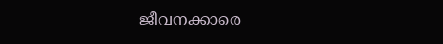ജീവനക്കാരെ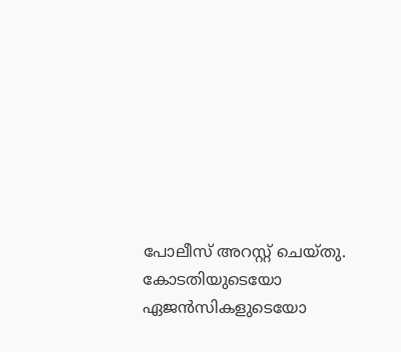പോലീസ് അറസ്റ്റ് ചെയ്തു. കോടതിയുടെയോ ഏജന്‍സികളുടെയോ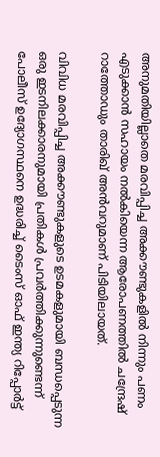അനുമതിയില്ലാതെ മരവിപ്പിച്ച അക്കൗണ്ടുകളില്‍ നിന്നും പണം എടുക്കാന്‍ സഹായം നല്‍കിയെന്ന ആരോപണത്തില്‍ ചന്ദ്രേഷ് റാത്തോഡും താരിഖ് അന്‍വറുമാണ് പിടിയിലായത്.

വിവിധ മരവിപ്പിച്ച അക്കൗണ്ടുകളുടെ ഉടമകളുമായി ബന്ധപ്പെടുന്ന ഒരു ഇടനിലക്കാരനുമായി പ്രതികള്‍ പ്രവര്‍ത്തിക്കുന്നുണ്ടെന്ന് പോലീസ് ഉദ്യോഗസ്ഥനെ ഉദ്ധരിച്ച് ടൈംസ് ഓഫ് ഇന്ത്യ റിപ്പോര്‍ട്ട്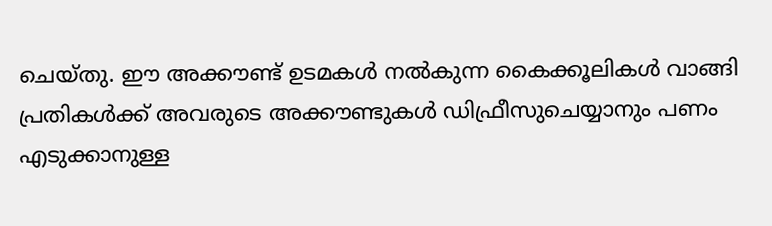ചെയ്തു. ഈ അക്കൗണ്ട് ഉടമകള്‍ നല്‍കുന്ന കൈക്കൂലികള്‍ വാങ്ങി പ്രതികള്‍ക്ക് അവരുടെ അക്കൗണ്ടുകള്‍ ഡിഫ്രീസുചെയ്യാനും പണം എടുക്കാനുള്ള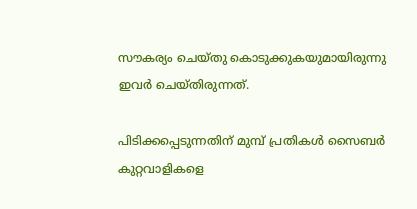സൗകര്യം ചെയ്തു കൊടുക്കുകയുമായിരുന്നു ഇവര്‍ ചെയ്തിരുന്നത്.

പിടിക്കപ്പെടുന്നതിന് മുമ്പ് പ്രതികള്‍ സൈബര്‍ കുറ്റവാളികളെ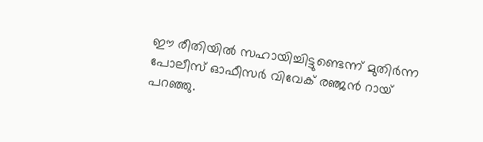ഈ രീതിയില്‍ സഹായിച്ചിട്ടുണ്ടെന്ന് മുതിര്‍ന്ന പോലീസ് ഓഫീസര്‍ വിവേക് രഞ്ജന്‍ റായ് പറഞ്ഞു.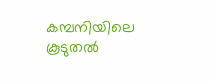കമ്പനിയിലെ കൂടുതല്‍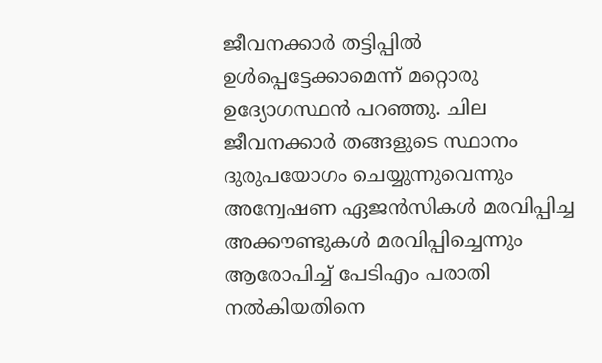ജീവനക്കാര്‍ തട്ടിപ്പില്‍ ഉള്‍പ്പെട്ടേക്കാമെന്ന് മറ്റൊരു ഉദ്യോഗസ്ഥന്‍ പറഞ്ഞു. ചില ജീവനക്കാര്‍ തങ്ങളുടെ സ്ഥാനം ദുരുപയോഗം ചെയ്യുന്നുവെന്നും അന്വേഷണ ഏജന്‍സികള്‍ മരവിപ്പിച്ച അക്കൗണ്ടുകള്‍ മരവിപ്പിച്ചെന്നും ആരോപിച്ച് പേടിഎം പരാതി നല്‍കിയതിനെ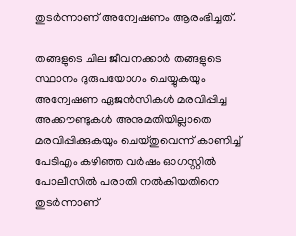തുടര്‍ന്നാണ് അന്വേഷണം ആരംഭിച്ചത്.

തങ്ങളുടെ ചില ജീവനക്കാര്‍ തങ്ങളുടെ സ്ഥാനം ദുരുപയോഗം ചെയ്യുകയും അന്വേഷണ ഏജന്‍സികള്‍ മരവിപ്പിച്ച അക്കൗണ്ടുകള്‍ അനുമതിയില്ലാതെ മരവിപ്പിക്കുകയും ചെയ്തുവെന്ന് കാണിച്ച് പേടിഎം കഴിഞ്ഞ വര്‍ഷം ഓഗസ്റ്റില്‍ പോലീസില്‍ പരാതി നല്‍കിയതിനെ തുടര്‍ന്നാണ്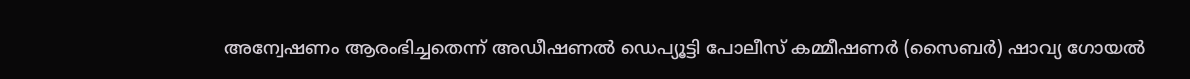അന്വേഷണം ആരംഭിച്ചതെന്ന് അഡീഷണല്‍ ഡെപ്യൂട്ടി പോലീസ് കമ്മീഷണര്‍ (സൈബര്‍) ഷാവ്യ ഗോയല്‍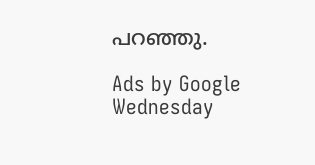പറഞ്ഞു.

Ads by Google
Wednesday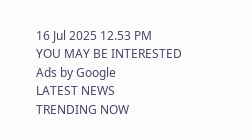16 Jul 2025 12.53 PM
YOU MAY BE INTERESTED
Ads by Google
LATEST NEWS
TRENDING NOW